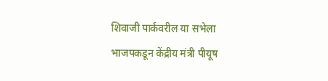शिवाजी पार्कवरील या सभेला भाजपकडून केंद्रीय मंत्री पीयूष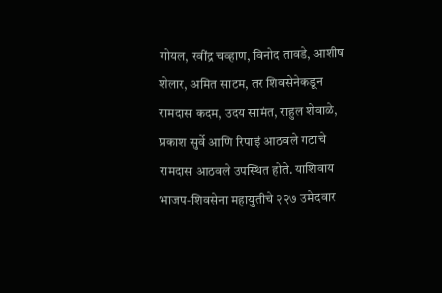गोयल, रवींद्र चव्हाण, विनोद तावडे, आशीष शेलार, अमित साटम, तर शिवसेनेकडून रामदास कदम, उदय सामंत, राहुल शेवाळे, प्रकाश सुर्वे आणि रिपाइं आठवले गटाचे रामदास आठवले उपस्थित होते. याशिवाय भाजप-शिवसेना महायुतीचे २२७ उमेदवार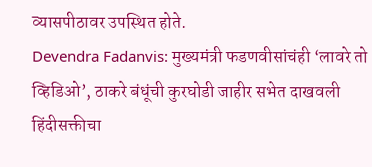व्यासपीठावर उपस्थित होते.
Devendra Fadanvis: मुख्यमंत्री फडणवीसांचंही ‘लावरे तो व्हिडिओ’, ठाकरे बंधूंची कुरघोडी जाहीर सभेत दाखवली
हिंदीसक्तीचा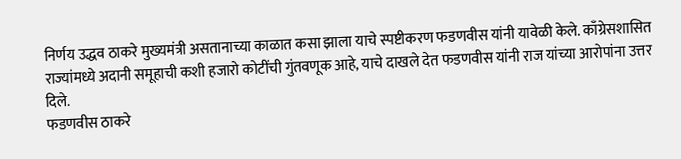निर्णय उद्धव ठाकरे मुख्यमंत्री असतानाच्या काळात कसा झाला याचे स्पष्टीकरण फडणवीस यांनी यावेळी केले. काँग्रेसशासित राज्यांमध्ये अदानी समूहाची कशी हजारो कोटींची गुंतवणूक आहे, याचे दाखले देत फडणवीस यांनी राज यांच्या आरोपांना उत्तर दिले.
फडणवीस ठाकरे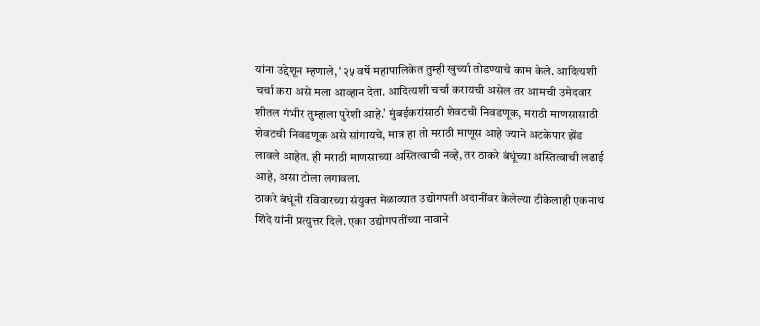यांना उद्देशून म्हणाले, ‘२५ वर्षे महापालिकेत तुम्ही खुर्च्या तोडण्याचे काम केले. आदित्यशी चर्चा करा असे मला आव्हान देता. आदित्यशी चर्चा करायची असेल तर आमची उमेदवार शीतल गंभीर तुम्हाला पुरेशी आहे.’ मुंबईकरांसाठी शेवटची निवडणूक, मराठी माणसासाठी शेवटची निवडणूक असे सांगायचे, मात्र हा तो मराठी माणूस आहे ज्याने अटकेपार झेंड लावले आहेत. ही मराठी माणसाच्या अस्तित्वाची नव्हे, तर ठाकरे बंधूंच्या अस्तित्वाची लढाई आहे, असा टोला लगावला.
ठाकरे बंधूंनी रविवारच्या संयुक्त मेळाव्यात उद्योगपती अदानींवर केलेल्या टीकेलाही एकनाथ शिंदे यांनी प्रत्युत्तर दिले. एका उद्योगपतींच्या नावाने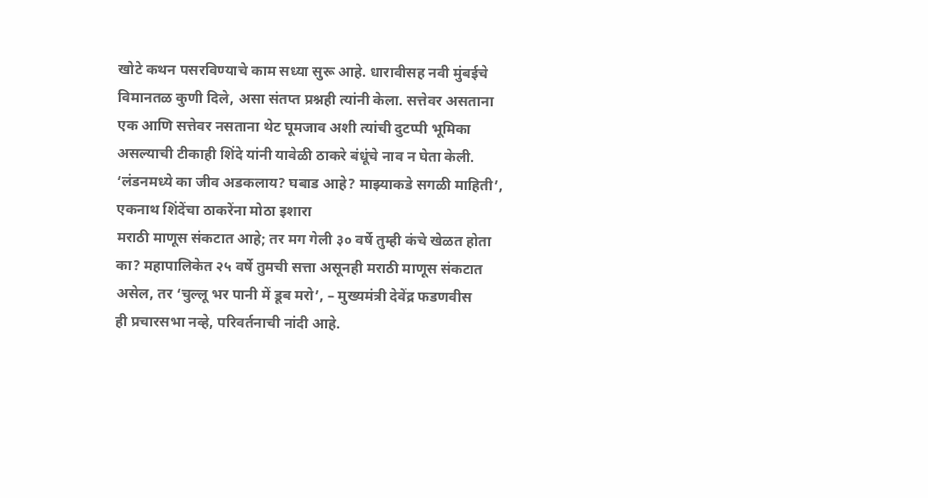खोटे कथन पसरविण्याचे काम सध्या सुरू आहे. धारावीसह नवी मुंबईचे विमानतळ कुणी दिले, असा संतप्त प्रश्नही त्यांनी केला. सत्तेवर असताना एक आणि सत्तेवर नसताना थेट घूमजाव अशी त्यांची दुटप्पी भूमिका असल्याची टीकाही शिंदे यांनी यावेळी ठाकरे बंधूंचे नाव न घेता केली.
‘लंडनमध्ये का जीव अडकलाय? घबाड आहे? माझ्याकडे सगळी माहिती’, एकनाथ शिंदेंचा ठाकरेंना मोठा इशारा
मराठी माणूस संकटात आहे; तर मग गेली ३० वर्षे तुम्ही कंचे खेळत होता का? महापालिकेत २५ वर्षे तुमची सत्ता असूनही मराठी माणूस संकटात असेल, तर ‘चुल्लू भर पानी में डूब मरो’, – मुख्यमंत्री देवेंद्र फडणवीस
ही प्रचारसभा नव्हे, परिवर्तनाची नांदी आहे.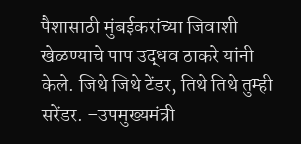पैशासाठी मुंबईकरांच्या जिवाशी खेळण्याचे पाप उद्धव ठाकरे यांनी केले. जिथे जिथे टेंडर, तिथे तिथे तुम्ही सरेंडर. –उपमुख्यमंत्री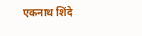एकनाथ शिंदे